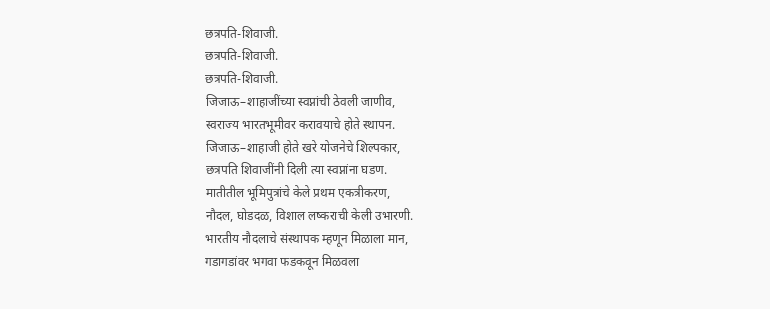छत्रपति-शिवाजी.
छत्रपति-शिवाजी.
छत्रपति-शिवाजी.
जिजाऊ–शाहाजींच्या स्वप्नांची ठेवली जाणीव,
स्वराज्य भारतभूमीवर करावयाचे होते स्थापन.
जिजाऊ–शाहाजी होते खरे योजनेचे शिल्पकार,
छत्रपति शिवाजींनी दिली त्या स्वप्नांना घडण.
मातीतील भूमिपुत्रांचे केले प्रथम एकत्रीकरण,
नौदल, घोडदळ, विशाल लष्कराची केली उभारणी.
भारतीय नौदलाचे संस्थापक म्हणून मिळाला मान,
गडागडांवर भगवा फडकवून मिळवला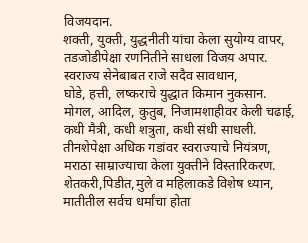विजयदान.
शक्ती, युक्ती, युद्धनीती यांचा केला सुयोग्य वापर,
तडजोडीपेक्षा रणनितीने साधला विजय अपार.
स्वराज्य सेनेबाबत राजे सदैव सावधान,
घोडे, हत्ती, लष्कराचे युद्धात किमान नुकसान.
मोगल, आदिल, कुतुब, निजामशाहीवर केली चढाई,
कधी मैत्री, कधी शत्रुता, कधी संधी साधली.
तीनशेपेक्षा अधिक गडांवर स्वराज्याचे नियंत्रण,
मराठा साम्राज्याचा केला युक्तीने विस्तारिकरण.
शेतकरी,पिडीत,मुले व महिलाकडे विशेष ध्यान,
मातीतील सर्वच धर्मांचा होता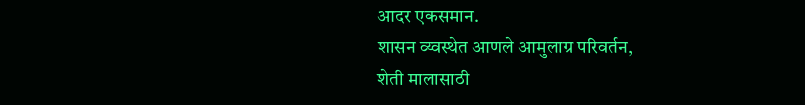आदर एकसमान.
शासन व्य्वस्थेत आणले आमुलाग्र परिवर्तन,
शेती मालासाठी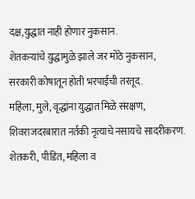दक्ष,युद्धात नाही होणार नुकसान.
शेतकऱ्यांचे युद्धामुळे झाले जर मोठे नुकसान,
सरकारी कोषातून होती भरपाईची तरतूद.
महिला, मुले, वृद्धांना युद्धात मिळे संरक्षण,
शिवराजदरबारात नर्तकी नृत्याचे नसायचे सादरीकरण.
शेतकरी, पीडित, महिला व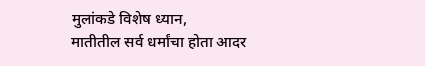मुलांकडे विशेष ध्यान,
मातीतील सर्व धर्मांचा होता आदर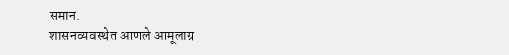समान.
शासनव्यवस्थेत आणले आमूलाग्र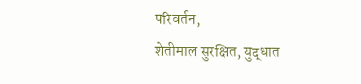परिवर्तन,
शेतीमाल सुरक्षित, युद्धात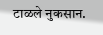टाळले नुकसान.